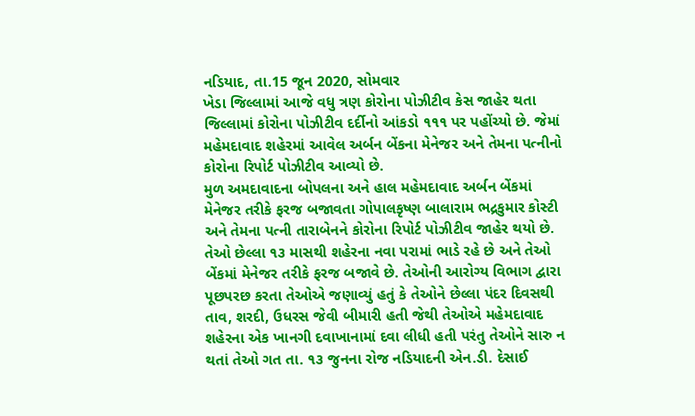નડિયાદ, તા.15 જૂન 2020, સોમવાર
ખેડા જિલ્લામાં આજે વધુ ત્રણ કોરોના પોઝીટીવ કેસ જાહેર થતા જિલ્લામાં કોરોના પોઝીટીવ દર્દીનો આંકડો ૧૧૧ પર પહોંચ્યો છે. જેમાં મહેમદાવાદ શહેરમાં આવેલ અર્બન બેંકના મેનેજર અને તેમના પત્નીનો કોરોના રિપોર્ટ પોઝીટીવ આવ્યો છે.
મુળ અમદાવાદના બોપલના અને હાલ મહેમદાવાદ અર્બન બેંકમાં મેનેજર તરીકે ફરજ બજાવતા ગોપાલકૃષ્ણ બાલારામ ભદ્રકુમાર કોસ્ટી અને તેમના પત્ની તારાબેનને કોરોના રિપોર્ટ પોઝીટીવ જાહેર થયો છે. તેઓ છેલ્લા ૧૩ માસથી શહેરના નવા પરામાં ભાડે રહે છે અને તેઓ બેંકમાં મેનેજર તરીકે ફરજ બજાવે છે. તેઓની આરોગ્ય વિભાગ દ્વારા પૂછપરછ કરતા તેઓએ જણાવ્યું હતું કે તેઓને છેલ્લા પંદર દિવસથી તાવ, શરદી, ઉધરસ જેવી બીમારી હતી જેથી તેઓએ મહેમદાવાદ શહેરના એક ખાનગી દવાખાનામાં દવા લીધી હતી પરંતુ તેઓને સારુ ન થતાં તેઓ ગત તા. ૧૩ જુનના રોજ નડિયાદની એન.ડી. દેસાઈ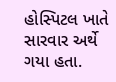હોસ્પિટલ ખાતે સારવાર અર્થે ગયા હતા.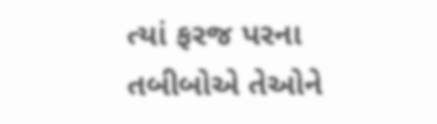ત્યાં ફરજ પરના તબીબોએ તેઓને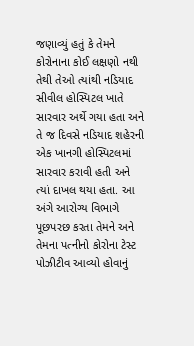જણાવ્યું હતું કે તેમને કોરોનાના કોઈ લક્ષણો નથી તેથી તેઓ ત્યાંથી નડિયાદ સીવીલ હોસ્પિટલ ખાતે સારવાર અર્થે ગયા હતા અને તે જ દિવસે નડિયાદ શહેરની એક ખાનગી હોસ્પિટલમાં સારવાર કરાવી હતી અને ત્યાં દાખલ થયા હતા. આ અંગે આરોગ્ય વિભાગે પૂછપરછ કરતા તેમને અને તેમના પત્નીનો કોરોના ટેસ્ટ પોઝીટીવ આવ્યો હોવાનું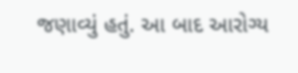જણાવ્યું હતું. આ બાદ આરોગ્ય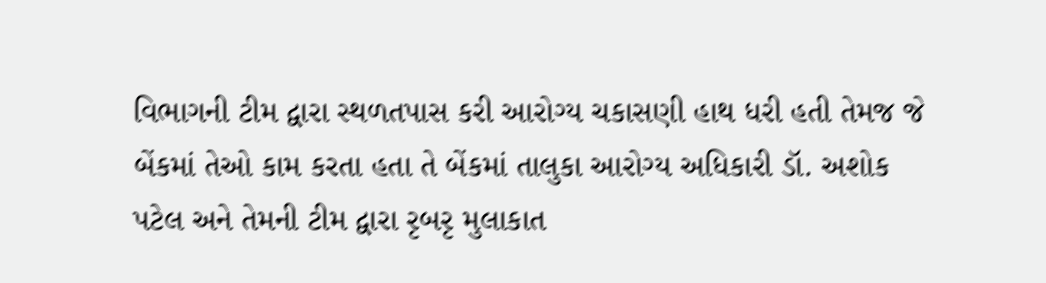વિભાગની ટીમ દ્વારા સ્થળતપાસ કરી આરોગ્ય ચકાસણી હાથ ધરી હતી તેમજ જે બેંકમાં તેઓ કામ કરતા હતા તે બેંકમાં તાલુકા આરોગ્ય અધિકારી ડૉ. અશોક પટેલ અને તેમની ટીમ દ્વારા રૃબરૃ મુલાકાત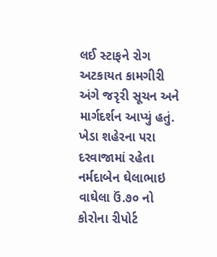લઈ સ્ટાફને રોગ અટકાયત કામગીરી અંગે જરૃરી સૂચન અને માર્ગદર્શન આપ્યું હતું.
ખેડા શહેરના પરા દરવાજામાં રહેતા નર્મદાબેન ઘેલાભાઇ વાઘેલા ઉં.૭૦ નો કોરોના રીપોર્ટ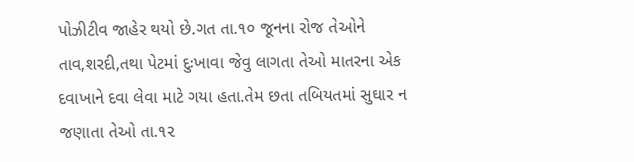પોઝીટીવ જાહેર થયો છે.ગત તા.૧૦ જૂનના રોજ તેઓને તાવ,શરદી,તથા પેટમાં દુઃખાવા જેવુ લાગતા તેઓ માતરના એક દવાખાને દવા લેવા માટે ગયા હતા.તેમ છતા તબિયતમાં સુઘાર ન જણાતા તેઓ તા.૧૨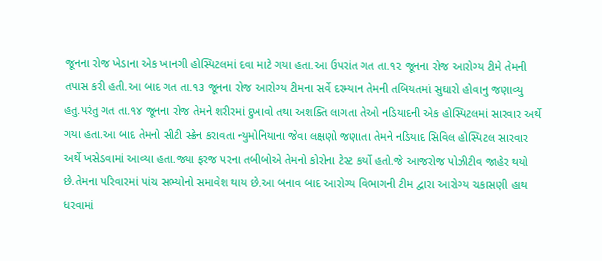જૂનના રોજ ખેડાના એક ખાનગી હોસ્પિટલમાં દવા માટે ગયા હતા.આ ઉપરાંત ગત તા.૧૨ જૂનના રોજ આરોગ્ય ટીમે તેમની તપાસ કરી હતી.આ બાદ ગત તા.૧૩ જૂનના રોજ આરોગ્ય ટીમના સર્વે દરમ્યાન તેમની તબિયતમાં સુઘારો હોવાનુ જણાવ્યુ હતુ.પરંતુ ગત તા.૧૪ જૂનના રોજ તેમને શરીરમાં દુખાવો તથા અશક્તિ લાગતા તેઓ નડિયાદની એક હોસ્પિટલમાં સારવાર અર્થે ગયા હતા.આ બાદ તેમનો સીટી સ્ક્રેન કરાવતા ન્યુમોનિયાના જેવા લક્ષણો જણાતા તેમને નડિયાદ સિવિલ હોસ્પિટલ સારવાર અર્થે ખસેડવામાં આવ્યા હતા.જ્યા ફરજ પરના તબીબોએ તેમનો કોરોના ટેસ્ટ કર્યો હતો.જે આજરોજ પોઝીટીવ જાહેર થયો છે.તેમના પરિવારમાં પાંચ સભ્યોનો સમાવેશ થાય છે.આ બનાવ બાદ આરોગ્ય વિભાગની ટીમ દ્વારા આરોગ્ય ચકાસણી હાથ ધરવામાં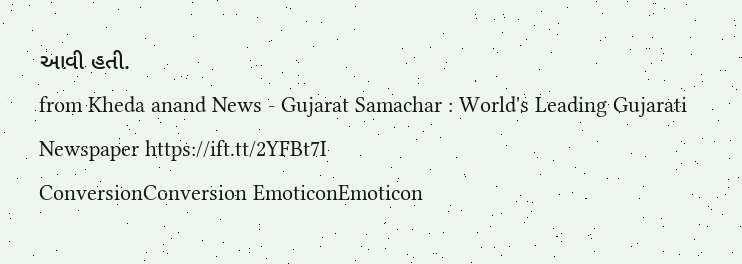આવી હતી.
from Kheda anand News - Gujarat Samachar : World's Leading Gujarati Newspaper https://ift.tt/2YFBt7I
ConversionConversion EmoticonEmoticon